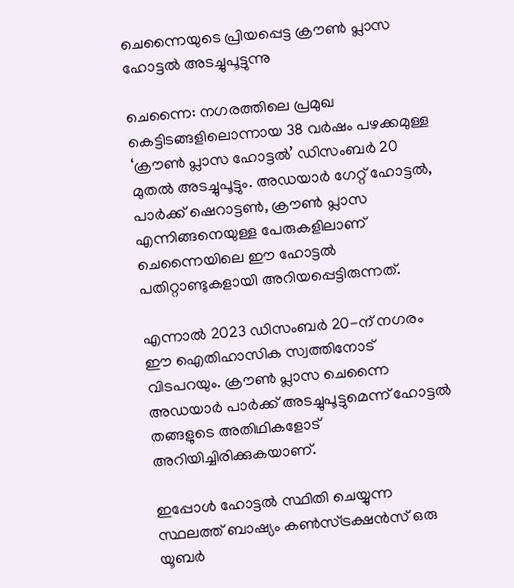ചെന്നൈയുടെ പ്രിയപ്പെട്ട ക്രൗൺ പ്ലാസ ഹോട്ടൽ അടച്ചുപൂട്ടുന്നു

ചെന്നൈ: നഗരത്തിലെ പ്രമുഖ കെട്ടിടങ്ങളിലൊന്നായ 38 വർഷം പഴക്കമുള്ള ‘ക്രൗൺ പ്ലാസ ഹോട്ടൽ’ ഡിസംബർ 20 മുതൽ അടച്ചുപൂട്ടും. അഡയാർ ഗേറ്റ് ഹോട്ടൽ, പാർക്ക് ഷെറാട്ടൺ, ക്രൗൺ പ്ലാസ എന്നിങ്ങനെയുള്ള പേരുകളിലാണ് ചെന്നൈയിലെ ഈ ഹോട്ടൽ പതിറ്റാണ്ടുകളായി അറിയപ്പെട്ടിരുന്നത്.

എന്നാൽ 2023 ഡിസംബർ 20-ന് നഗരം ഈ ഐതിഹാസിക സ്വത്തിനോട് വിടപറയും. ക്രൗൺ പ്ലാസ ചെന്നൈ അഡയാർ പാർക്ക് അടച്ചുപൂട്ടുമെന്ന് ഹോട്ടൽ തങ്ങളുടെ അതിഥികളോട് അറിയിച്ചിരിക്കുകയാണ്.

ഇപ്പോൾ ഹോട്ടൽ സ്ഥിതി ചെയ്യുന്ന സ്ഥലത്ത് ബാഷ്യം കൺസ്ട്രക്ഷൻസ് ഒരു യൂബർ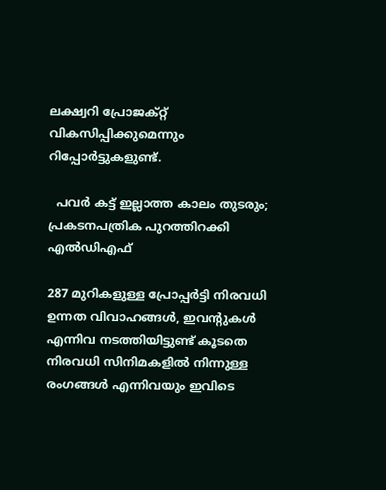ലക്ഷ്വറി പ്രോജക്റ്റ് വികസിപ്പിക്കുമെന്നും റിപ്പോർട്ടുകളുണ്ട്.

  പവർ കട്ട് ഇല്ലാത്ത കാലം തുടരും; പ്രകടനപത്രിക പുറത്തിറക്കി എൽഡിഎഫ്

287 മുറികളുള്ള പ്രോപ്പർട്ടി നിരവധി ഉന്നത വിവാഹങ്ങൾ, ഇവന്റുകൾ എന്നിവ നടത്തിയിട്ടുണ്ട് കൂടതെ നിരവധി സിനിമകളിൽ നിന്നുള്ള രംഗങ്ങൾ എന്നിവയും ഇവിടെ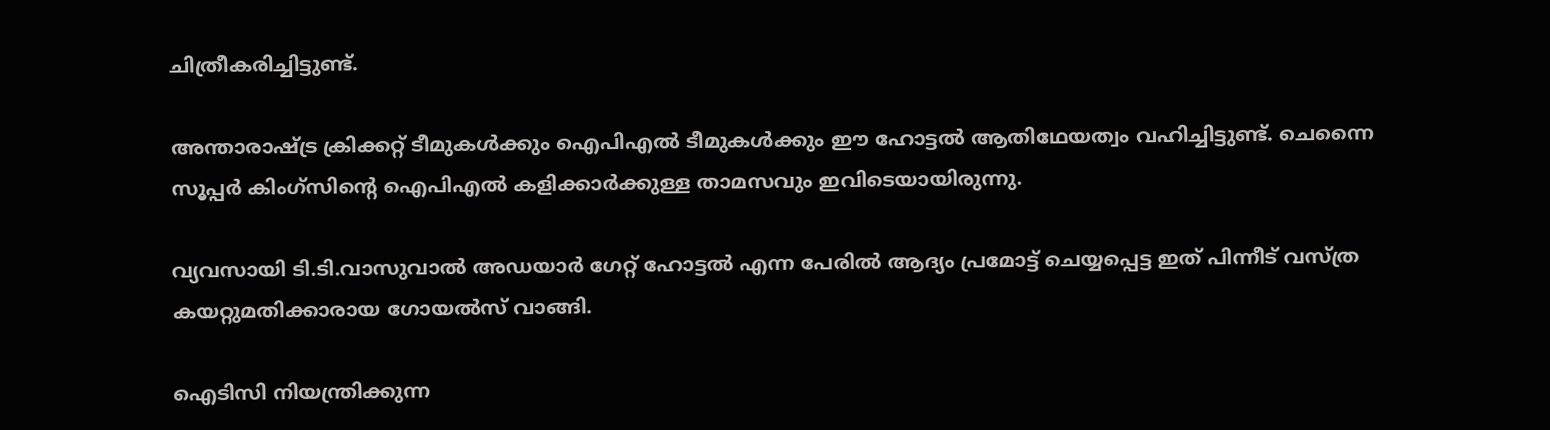ചിത്രീകരിച്ചിട്ടുണ്ട്.

അന്താരാഷ്ട്ര ക്രിക്കറ്റ് ടീമുകൾക്കും ഐപിഎൽ ടീമുകൾക്കും ഈ ഹോട്ടൽ ആതിഥേയത്വം വഹിച്ചിട്ടുണ്ട്. ചെന്നൈ സൂപ്പർ കിംഗ്സിന്റെ ഐപിഎൽ കളിക്കാർക്കുള്ള താമസവും ഇവിടെയായിരുന്നു.

വ്യവസായി ടി.ടി.വാസുവാൽ അഡയാർ ഗേറ്റ് ഹോട്ടൽ എന്ന പേരിൽ ആദ്യം പ്രമോട്ട് ചെയ്യപ്പെട്ട ഇത് പിന്നീട് വസ്ത്ര കയറ്റുമതിക്കാരായ ഗോയൽസ് വാങ്ങി.

ഐടിസി നിയന്ത്രിക്കുന്ന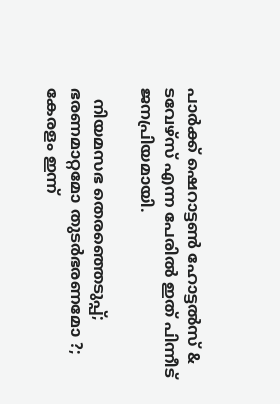പാർക്ക് ഷെറാട്ടൺ ഹോട്ടൽസ് & ടവേഴ്സ് എന്ന പേരിൽ ഇത് പിന്നീട് ജനപ്രിയമായി.

  നിയമസഭ തെരഞ്ഞെടുപ്പ്; ഭരണമാറ്റമോ തുടർഭരണമോ ?; കേരളം ഇന്ന്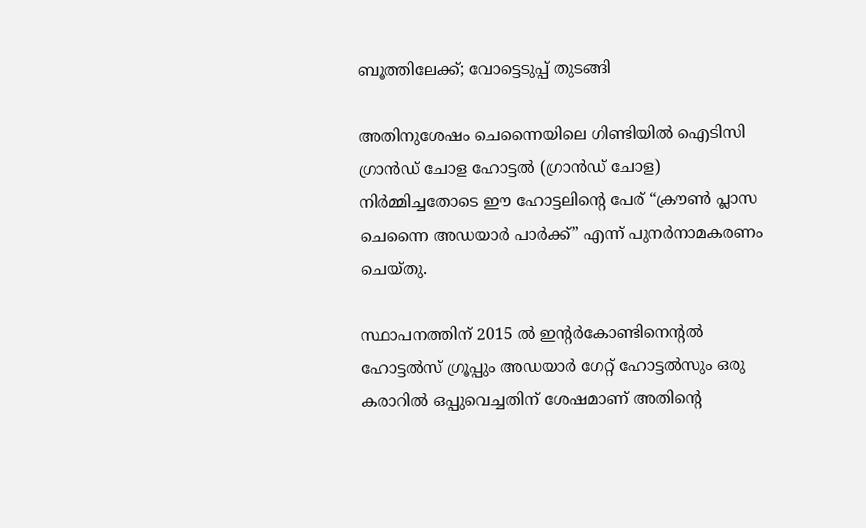ബൂത്തിലേക്ക്; വോട്ടെടുപ്പ് തുടങ്ങി

അതിനുശേഷം ചെന്നൈയിലെ ഗിണ്ടിയിൽ ഐടിസി ഗ്രാൻഡ് ചോള ഹോട്ടൽ (ഗ്രാൻഡ് ചോള) നിർമ്മിച്ചതോടെ ഈ ഹോട്ടലിന്റെ പേര് “ക്രൗൺ പ്ലാസ ചെന്നൈ അഡയാർ പാർക്ക്” എന്ന് പുനർനാമകരണം ചെയ്തു.

സ്ഥാപനത്തിന് 2015 ൽ ഇന്റർകോണ്ടിനെന്റൽ ഹോട്ടൽസ് ഗ്രൂപ്പും അഡയാർ ഗേറ്റ് ഹോട്ടൽസും ഒരു കരാറിൽ ഒപ്പുവെച്ചതിന് ശേഷമാണ് അതിന്റെ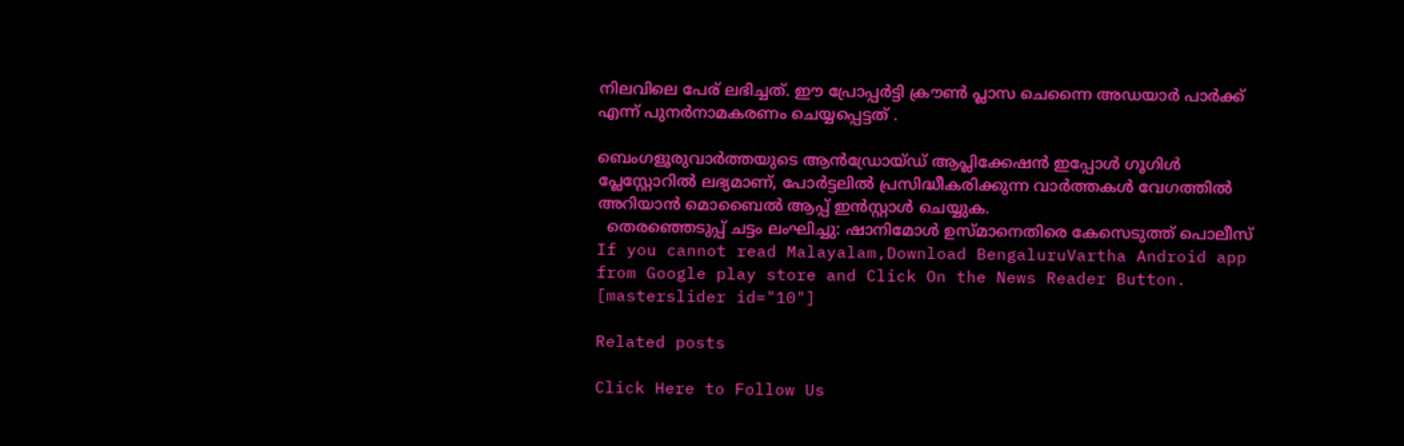നിലവിലെ പേര് ലഭിച്ചത്. ഈ പ്രോപ്പർട്ടി ക്രൗൺ പ്ലാസ ചെന്നൈ അഡയാർ പാർക്ക് എന്ന് പുനർനാമകരണം ചെയ്യപ്പെട്ടത് .

ബെംഗളൂരുവാർത്തയുടെ ആൻഡ്രോയ്ഡ് ആപ്ലിക്കേഷൻ ഇപ്പോൾ ഗൂഗിൾ പ്ലേസ്റ്റോറിൽ ലഭ്യമാണ്, പോർട്ടലിൽ പ്രസിദ്ധീകരിക്കുന്ന വാർത്തകൾ വേഗത്തിൽ അറിയാൻ മൊബൈൽ ആപ്പ് ഇൻസ്റ്റാൾ ചെയ്യുക.
  തെരഞ്ഞെടുപ്പ് ചട്ടം ലംഘിച്ചു: ഷാനിമോള്‍ ഉസ്മാനെതിരെ കേസെടുത്ത് പൊലീസ്
If you cannot read Malayalam,Download BengaluruVartha Android app from Google play store and Click On the News Reader Button. [masterslider id="10"]

Related posts

Click Here to Follow Us